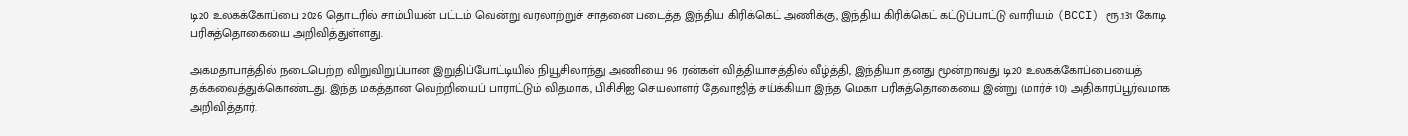டி20 உலகக்கோப்பை 2026 தொடரில் சாம்பியன் பட்டம் வென்று வரலாற்றுச் சாதனை படைத்த இந்திய கிரிக்கெட் அணிக்கு, இந்திய கிரிக்கெட் கட்டுப்பாட்டு வாரியம் (BCCI) ரூ.131 கோடி பரிசுத்தொகையை அறிவித்துள்ளது.

அகமதாபாத்தில் நடைபெற்ற விறுவிறுப்பான இறுதிப்போட்டியில் நியூசிலாந்து அணியை 96 ரன்கள் வித்தியாசத்தில் வீழ்த்தி, இந்தியா தனது மூன்றாவது டி20 உலகக்கோப்பையைத் தக்கவைத்துக்கொண்டது. இந்த மகத்தான வெற்றியைப் பாராட்டும் விதமாக, பிசிசிஐ செயலாளர் தேவாஜித் சய்க்கியா இந்த மெகா பரிசுத்தொகையை இன்று (மார்ச் 10) அதிகாரப்பூர்வமாக அறிவித்தார்.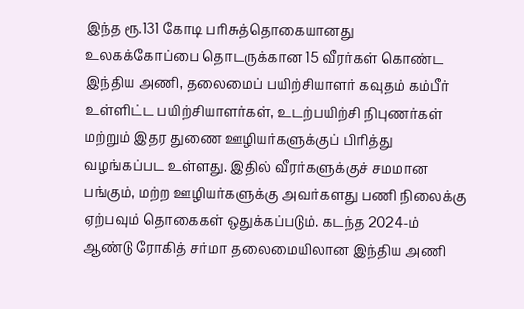இந்த ரூ.131 கோடி பரிசுத்தொகையானது உலகக்கோப்பை தொடருக்கான 15 வீரர்கள் கொண்ட இந்திய அணி, தலைமைப் பயிற்சியாளர் கவுதம் கம்பீர் உள்ளிட்ட பயிற்சியாளர்கள், உடற்பயிற்சி நிபுணர்கள் மற்றும் இதர துணை ஊழியர்களுக்குப் பிரித்து வழங்கப்பட உள்ளது. இதில் வீரர்களுக்குச் சமமான பங்கும், மற்ற ஊழியர்களுக்கு அவர்களது பணி நிலைக்கு ஏற்பவும் தொகைகள் ஒதுக்கப்படும். கடந்த 2024-ம் ஆண்டு ரோகித் சர்மா தலைமையிலான இந்திய அணி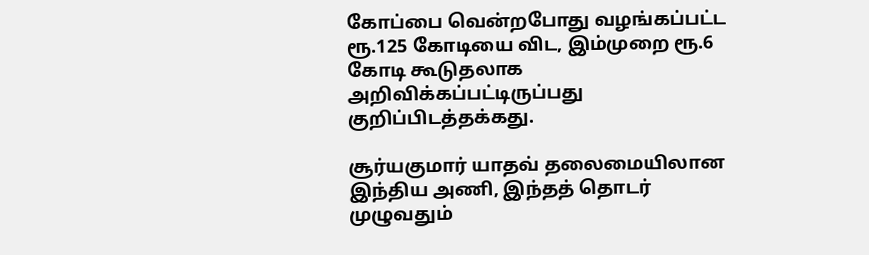கோப்பை வென்றபோது வழங்கப்பட்ட ரூ.125 கோடியை விட, இம்முறை ரூ.6 கோடி கூடுதலாக அறிவிக்கப்பட்டிருப்பது குறிப்பிடத்தக்கது.

சூர்யகுமார் யாதவ் தலைமையிலான இந்திய அணி, இந்தத் தொடர் முழுவதும்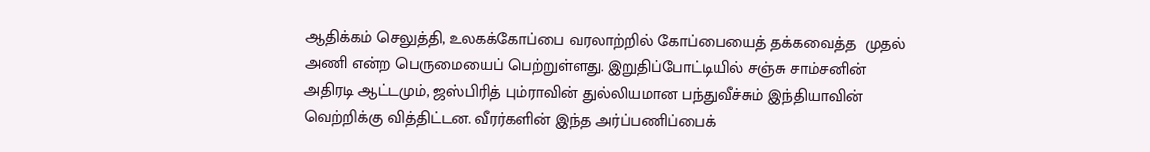ஆதிக்கம் செலுத்தி, உலகக்கோப்பை வரலாற்றில் கோப்பையைத் தக்கவைத்த  முதல் அணி என்ற பெருமையைப் பெற்றுள்ளது. இறுதிப்போட்டியில் சஞ்சு சாம்சனின் அதிரடி ஆட்டமும், ஜஸ்பிரித் பும்ராவின் துல்லியமான பந்துவீச்சும் இந்தியாவின் வெற்றிக்கு வித்திட்டன. வீரர்களின் இந்த அர்ப்பணிப்பைக்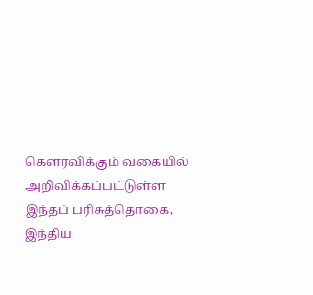கௌரவிக்கும் வகையில் அறிவிக்கப்பட்டுள்ள இந்தப் பரிசுத்தொகை, இந்திய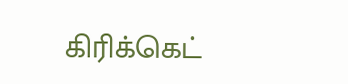கிரிக்கெட்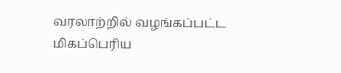வரலாற்றில் வழங்கப்பட்ட மிகப்பெரிய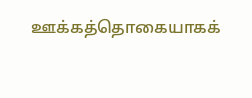ஊக்கத்தொகையாகக்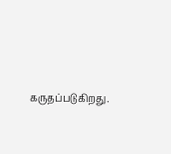கருதப்படுகிறது.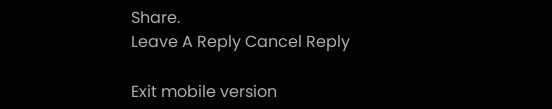Share.
Leave A Reply Cancel Reply

Exit mobile version